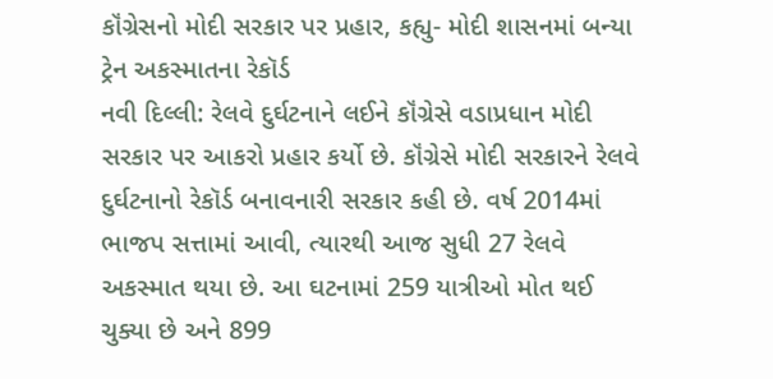કૉંગ્રેસનો મોદી સરકાર પર પ્રહાર, કહ્યુ- મોદી શાસનમાં બન્યા ટ્રેન અકસ્માતના રેકૉર્ડ
નવી દિલ્લી: રેલવે દુર્ઘટનાને લઈને કૉંગ્રેસે વડાપ્રધાન મોદી સરકાર પર આકરો પ્રહાર કર્યો છે. કૉંગ્રેસે મોદી સરકારને રેલવે દુર્ઘટનાનો રેકૉર્ડ બનાવનારી સરકાર કહી છે. વર્ષ 2014માં ભાજપ સત્તામાં આવી, ત્યારથી આજ સુધી 27 રેલવે અકસ્માત થયા છે. આ ઘટનામાં 259 યાત્રીઓ મોત થઈ ચુક્યા છે અને 899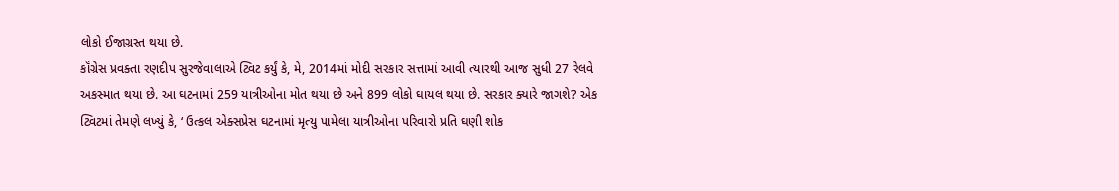લોકો ઈજાગ્રસ્ત થયા છે.
કૉંગ્રેસ પ્રવક્તા રણદીપ સુરજેવાલાએ ટ્વિટ કર્યું કે, મે, 2014માં મોદી સરકાર સત્તામાં આવી ત્યારથી આજ સુધી 27 રેલવે અકસ્માત થયા છે. આ ઘટનામાં 259 યાત્રીઓના મોત થયા છે અને 899 લોકો ઘાયલ થયા છે. સરકાર ક્યારે જાગશે? એક ટ્વિટમાં તેમણે લખ્યું કે, ‘ ઉત્કલ એક્સપ્રેસ ઘટનામાં મૃત્યુ પામેલા યાત્રીઓના પરિવારો પ્રતિ ઘણી શોક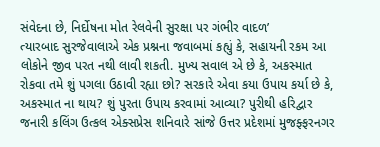સંવેદના છે, નિર્દોષના મોત રેલવેની સુરક્ષા પર ગંભીર વાદળ’
ત્યારબાદ સુરજેવાલાએ એક પ્રશ્નના જવાબમાં કહ્યું કે, સહાયની રકમ આ લોકોને જીવ પરત નથી લાવી શકતી. મુખ્ય સવાલ એ છે કે, અકસ્માત રોકવા તમે શું પગલા ઉઠાવી રહ્યા છો? સરકારે એવા કયા ઉપાય કર્યા છે કે, અકસ્માત ના થાય? શું પુરતા ઉપાય કરવામાં આવ્યા? પુરીથી હરિદ્વાર જનારી કલિંગ ઉત્કલ એક્સપ્રેસ શનિવારે સાંજે ઉત્તર પ્રદેશમાં મુજફ્ફરનગર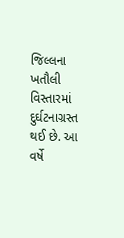જિલ્લના ખતૌલી વિસ્તારમાં દુર્ઘટનાગ્રસ્ત થઈ છે. આ વર્ષે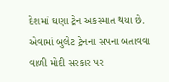દેશમાં ઘણા ટ્રેન અકસ્માત થયા છે. એવામાં બુલેટ ટ્રેનના સપના બતાવવા વાળી મોદી સરકાર પર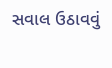સવાલ ઉઠાવવું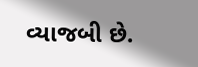વ્યાજબી છે.